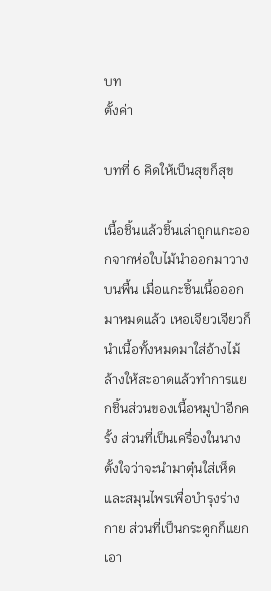บท
ตั้งค่า

บทที่ 6 คิดให้เป็นสุขก็สุข

เนื้อชิ้นแล้วชิ้นเล่าถูกแกะออกจากห่อใบไม้นำออกมาวางบนพื้น เมื่อแกะชิ้นเนื้อออกมาหมดแล้ว เหอเจียวเจียวก็นำเนื้อทั้งหมดมาใส่อ้างไม้ล้างให้สะอาดแล้วทำการแยกชิ้นส่วนของเนื้อหมูป่าอีกครั้ง ส่วนที่เป็นเครื่องในนางตั้งใจว่าจะนำมาตุ๋นใส่เห็ดและสมุนไพรเพื่อบำรุงร่างกาย ส่วนที่เป็นกระดูกก็แยกเอา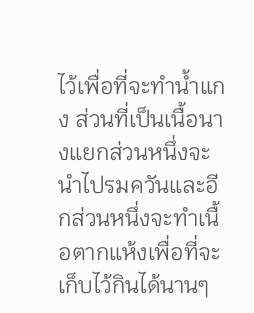ไว้เพื่อที่จะทำน้ำแกง ส่วนที่เป็นเนื้อนางแยกส่วนหนึ่งจะนำไปรมควันและอีกส่วนหนึ่งจะทำเนื้อตากแห้งเพื่อที่จะเก็บไว้กินได้นานๆ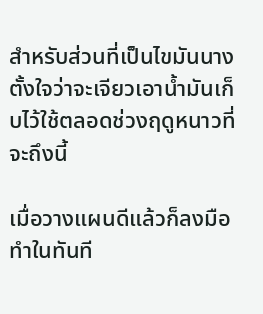สำหรับส่วนที่เป็นไขมันนางตั้งใจว่าจะเจียวเอาน้ำมันเก็บไว้ใช้ตลอดช่วงฤดูหนาวที่จะถึงนี้

เมื่อวางแผนดีแล้วก็ลงมือทำในทันที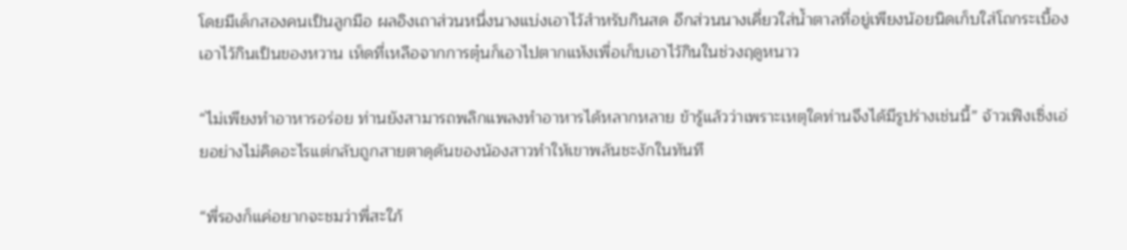โดยมีเด็กสองคนเป็นลูกมือ ผลอิงเถาส่วนหนึ่งนางแบ่งเอาไว้สำหรับกินสด อีกส่วนนางเคี่ยวใส่น้ำตาลที่อยู่เพียงน้อยนิดเก็บใส่โถกระเบื้องเอาไว้กินเป็นของหวาน เห็ดที่เหลือจากการตุ๋นก็เอาไปตากแห้งเพื่อเก็บเอาไว้กินในช่วงฤดูหนาว

“ไม่เพียงทำอาหารอร่อย ท่านยังสามารถพลิกแพลงทำอาหารได้หลากหลาย ข้ารู้แล้วว่าเพราะเหตุใดท่านจึงได้มีรูปร่างเช่นนี้” จ้าวเฟิงเซิ่งเอ่ยอย่างไม่คิดอะไรแต่กลับถูกสายตาดุดันของน้องสาวทำให้เขาพลันชะงักในทันที

“พี่รองก็แค่อยากจะชมว่าพี่สะใภ้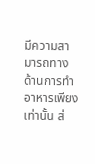มีความสามารถทางด้านการทำอาหารเพียงเท่านั้น ส่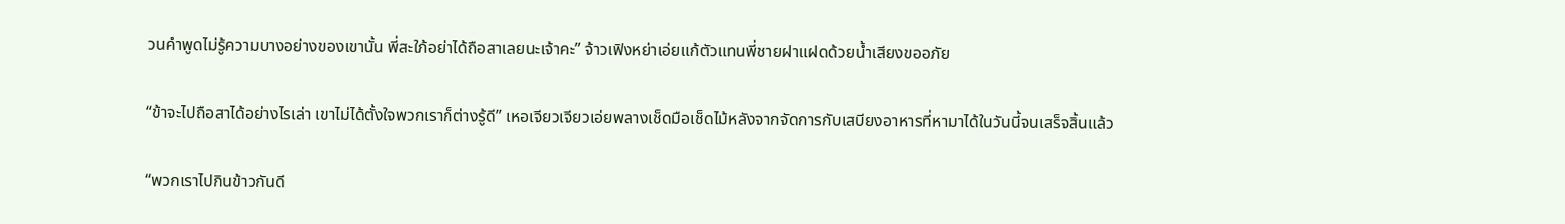วนคำพูดไม่รู้ความบางอย่างของเขานั้น พี่สะใภ้อย่าได้ถือสาเลยนะเจ้าคะ” จ้าวเฟิงหย่าเอ่ยแก้ตัวแทนพี่ชายฝาแฝดด้วยน้ำเสียงขออภัย

“ข้าจะไปถือสาได้อย่างไรเล่า เขาไม่ได้ตั้งใจพวกเราก็ต่างรู้ดี” เหอเจียวเจียวเอ่ยพลางเช็ดมือเช็ดไม้หลังจากจัดการกับเสบียงอาหารที่หามาได้ในวันนี้จนเสร็จสิ้นแล้ว

“พวกเราไปกินข้าวกันดี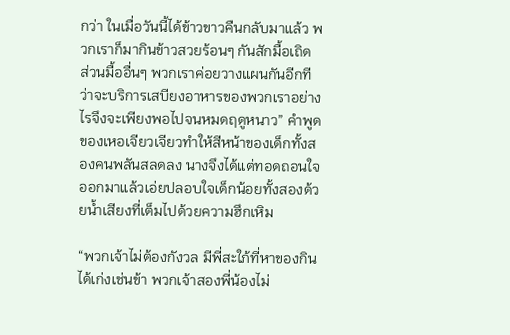กว่า ในเมื่อวันนี้ได้ข้าวขาวคืนกลับมาแล้ว พวกเราก็มากินข้าวสวยร้อนๆ กันสักมื้อเถิด ส่วนมื้ออื่นๆ พวกเราค่อยวางแผนกันอีกทีว่าจะบริการเสบียงอาหารของพวกเราอย่างไรจึงจะเพียงพอไปจนหมดฤดูหนาว” คำพูดของเหอเจียวเจียวทำให้สีหน้าของเด็กทั้งสองคนพลันสลดลง นางจึงได้แต่ทอดถอนใจออกมาแล้วเอ่ยปลอบใจเด็กน้อยทั้งสองด้วยน้ำเสียงที่เต็มไปด้วยความฮึกเหิม

“พวกเจ้าไม่ต้องกังวล มีพี่สะใภ้ที่หาของกินได้เก่งเช่นข้า พวกเจ้าสองพี่น้องไม่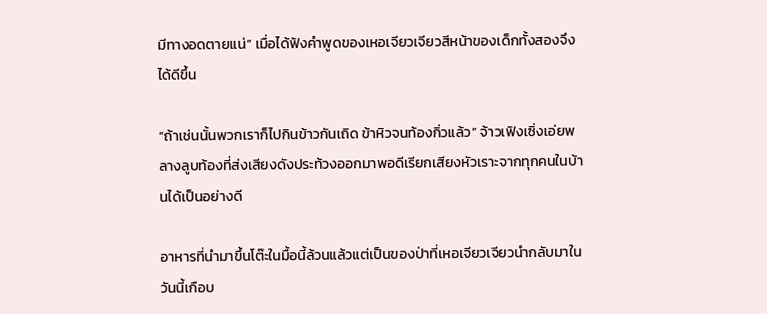มีทางอดตายแน่” เมื่อได้ฟังคำพูดของเหอเจียวเจียวสีหน้าของเด็กทั้งสองจึงได้ดีขึ้น

“ถ้าเช่นนั้นพวกเราก็ไปกินข้าวกันเถิด ข้าหิวจนท้องกิ่วแล้ว” จ้าวเฟิงเซิ่งเอ่ยพลางลูบท้องที่ส่งเสียงดังประท้วงออกมาพอดีเรียกเสียงหัวเราะจากทุกคนในบ้านได้เป็นอย่างดี

อาหารที่นำมาขึ้นโต๊ะในมื้อนี้ล้วนแล้วแต่เป็นของป่าที่เหอเจียวเจียวนำกลับมาในวันนี้เกือบ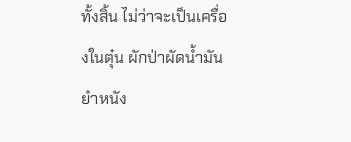ทั้งสิ้น ไม่ว่าจะเป็นเครื่องในตุ๋น ผักป่าผัดน้ำมัน ยำหนัง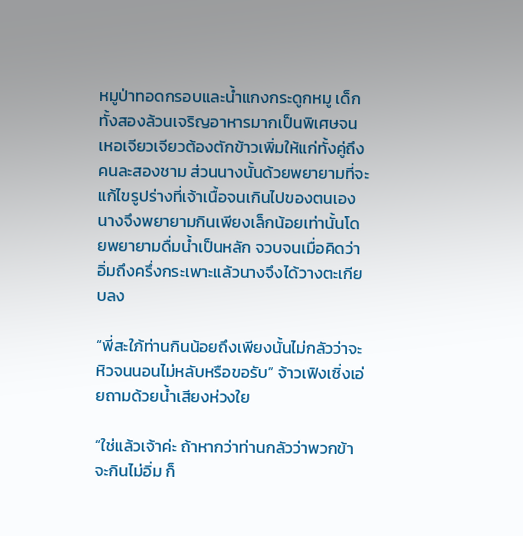หมูป่าทอดกรอบและน้ำแกงกระดูกหมู เด็กทั้งสองล้วนเจริญอาหารมากเป็นพิเศษจนเหอเจียวเจียวต้องตักข้าวเพิ่มให้แก่ทั้งคู่ถึงคนละสองชาม ส่วนนางนั้นด้วยพยายามที่จะแก้ไขรูปร่างที่เจ้าเนื้อจนเกินไปของตนเอง นางจึงพยายามกินเพียงเล็กน้อยเท่านั้นโดยพยายามดื่มน้ำเป็นหลัก จวบจนเมื่อคิดว่าอิ่มถึงครึ่งกระเพาะแล้วนางจึงได้วางตะเกียบลง

“พี่สะใภ้ท่านกินน้อยถึงเพียงนั้นไม่กลัวว่าจะหิวจนนอนไม่หลับหรือขอรับ” จ้าวเฟิงเซิ่งเอ่ยถามด้วยน้ำเสียงห่วงใย

“ใช่แล้วเจ้าค่ะ ถ้าหากว่าท่านกลัวว่าพวกข้าจะกินไม่อิ่ม ก็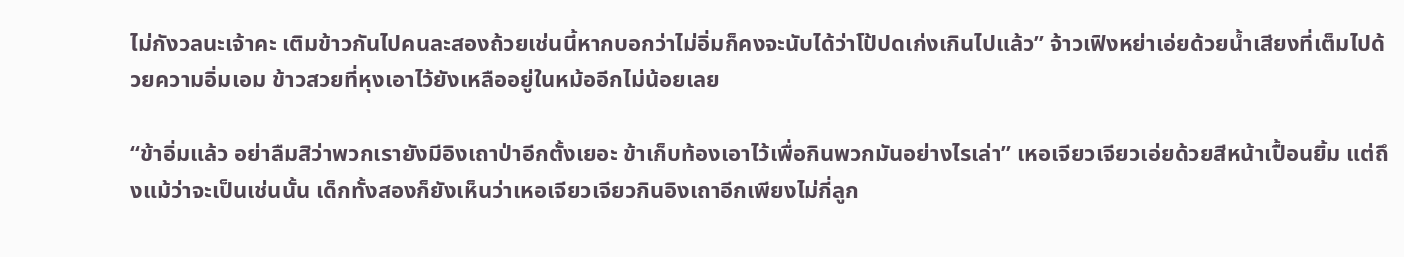ไม่กังวลนะเจ้าคะ เติมข้าวกันไปคนละสองถ้วยเช่นนี้หากบอกว่าไม่อิ่มก็คงจะนับได้ว่าโป้ปดเก่งเกินไปแล้ว” จ้าวเฟิงหย่าเอ่ยด้วยน้ำเสียงที่เต็มไปด้วยความอิ่มเอม ข้าวสวยที่หุงเอาไว้ยังเหลืออยู่ในหม้ออีกไม่น้อยเลย

“ข้าอิ่มแล้ว อย่าลืมสิว่าพวกเรายังมีอิงเถาป่าอีกตั้งเยอะ ข้าเก็บท้องเอาไว้เพื่อกินพวกมันอย่างไรเล่า” เหอเจียวเจียวเอ่ยด้วยสีหน้าเปื้อนยิ้ม แต่ถึงแม้ว่าจะเป็นเช่นนั้น เด็กทั้งสองก็ยังเห็นว่าเหอเจียวเจียวกินอิงเถาอีกเพียงไม่กี่ลูก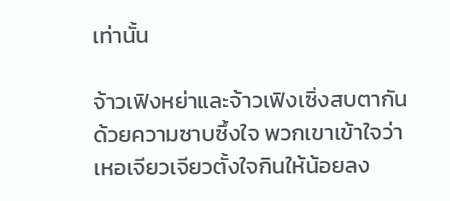เท่านั้น

จ้าวเฟิงหย่าและจ้าวเฟิงเซิ่งสบตากันด้วยความซาบซึ้งใจ พวกเขาเข้าใจว่าเหอเจียวเจียวตั้งใจกินให้น้อยลง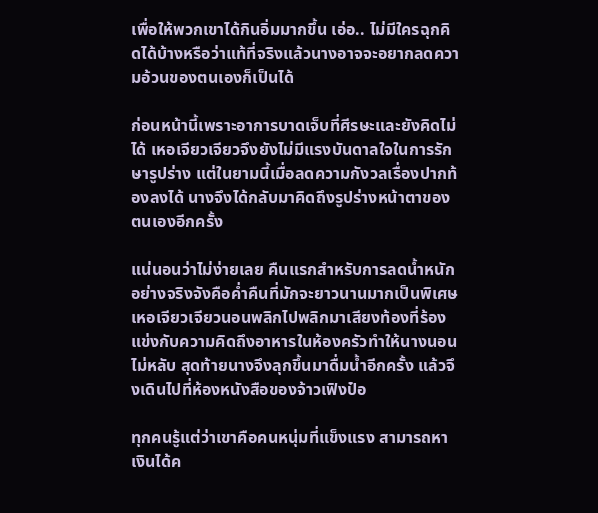เพื่อให้พวกเขาได้กินอิ่มมากขึ้น เอ่อ.. ไม่มีใครฉุกคิดได้บ้างหรือว่าแท้ที่จริงแล้วนางอาจจะอยากลดความอ้วนของตนเองก็เป็นได้

ก่อนหน้านี้เพราะอาการบาดเจ็บที่ศีรษะและยังคิดไม่ได้ เหอเจียวเจียวจึงยังไม่มีแรงบันดาลใจในการรักษารูปร่าง แต่ในยามนี้เมื่อลดความกังวลเรื่องปากท้องลงได้ นางจึงได้กลับมาคิดถึงรูปร่างหน้าตาของตนเองอีกครั้ง

แน่นอนว่าไม่ง่ายเลย คืนแรกสำหรับการลดน้ำหนักอย่างจริงจังคือค่ำคืนที่มักจะยาวนานมากเป็นพิเศษ เหอเจียวเจียวนอนพลิกไปพลิกมาเสียงท้องที่ร้องแข่งกับความคิดถึงอาหารในห้องครัวทำให้นางนอนไม่หลับ สุดท้ายนางจึงลุกขึ้นมาดื่มน้ำอีกครั้ง แล้วจึงเดินไปที่ห้องหนังสือของจ้าวเฟิงป๋อ

ทุกคนรู้แต่ว่าเขาคือคนหนุ่มที่แข็งแรง สามารถหาเงินได้ค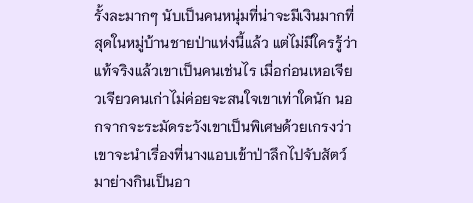รั้งละมากๆ นับเป็นคนหนุ่มที่น่าจะมีเงินมากที่สุดในหมู่บ้านชายป่าแห่งนี้แล้ว แต่ไม่มีใครรู้ว่าแท้จริงแล้วเขาเป็นคนเช่นไร เมื่อก่อนเหอเจียวเจียวคนเก่าไม่ค่อยจะสนใจเขาเท่าใดนัก นอกจากจะระมัดระวังเขาเป็นพิเศษด้วยเกรงว่าเขาจะนำเรื่องที่นางแอบเข้าป่าลึกไปจับสัตว์มาย่างกินเป็นอา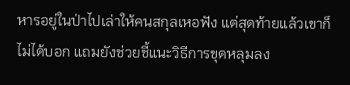หารอยู่ในป่าไปเล่าให้คนสกุลเหอฟัง แต่สุดท้ายแล้วเขาก็ไม่ได้บอก แถมยังช่วยชี้แนะวิธีการขุดหลุมลง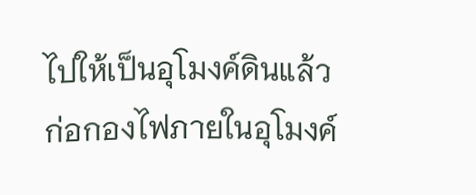ไปให้เป็นอุโมงค์ดินแล้วก่อกองไฟภายในอุโมงค์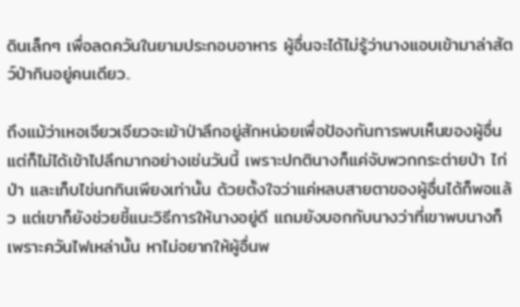ดินเล็กๆ เพื่อลดควันในยามประกอบอาหาร ผู้อื่นจะได้ไม่รู้ว่านางแอบเข้ามาล่าสัตว์ป่ากินอยู่คนเดียว..

ถึงแม้ว่าเหอเจียวเจียวจะเข้าป่าลึกอยู่สักหน่อยเพื่อป้องกันการพบเห็นของผู้อื่น แต่ก็ไม่ได้เข้าไปลึกมากอย่างเช่นวันนี้ เพราะปกตินางก็แค่จับพวกกระต่ายป่า ไก่ป่า และเก็บไข่นกกินเพียงเท่านั้น ด้วยตั้งใจว่าแค่หลบสายตาของผู้อื่นได้ก็พอแล้ว แต่เขาก็ยังช่วยชี้แนะวิธีการให้นางอยู่ดี แถมยังบอกกับนางว่าที่เขาพบนางก็เพราะควันไฟเหล่านั้น หาไม่อยากให้ผู้อื่นพ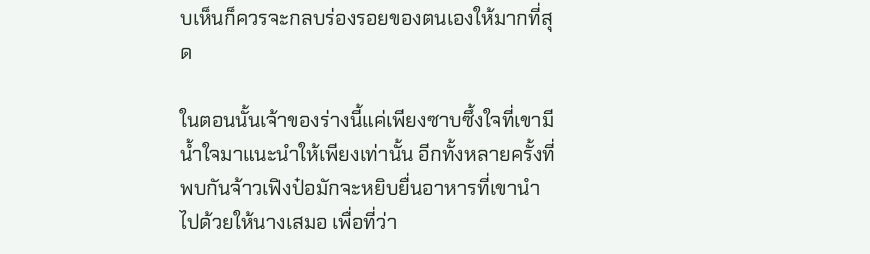บเห็นก็ควรจะกลบร่องรอยของตนเองให้มากที่สุด

ในตอนนั้นเจ้าของร่างนี้แค่เพียงซาบซึ้งใจที่เขามีน้ำใจมาแนะนำให้เพียงเท่านั้น อีกทั้งหลายครั้งที่พบกันจ้าวเฟิงป๋อมักจะหยิบยื่นอาหารที่เขานำไปด้วยให้นางเสมอ เพื่อที่ว่า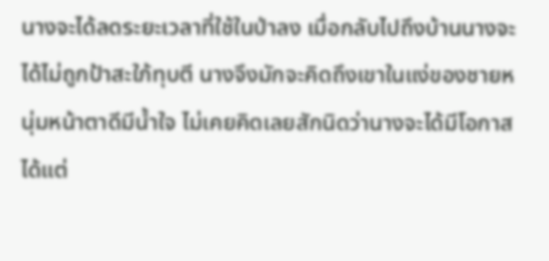นางจะได้ลดระยะเวลาที่ใช้ในป่าลง เมื่อกลับไปถึงบ้านนางจะได้ไม่ถูกป้าสะใภ้ทุบตี นางจึงมักจะคิดถึงเขาในแง่ของชายหนุ่มหน้าตาดีมีน้ำใจ ไม่เคยคิดเลยสักนิดว่านางจะได้มีโอกาสได้แต่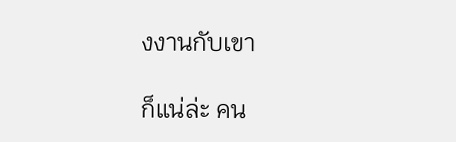งงานกับเขา

ก็แน่ล่ะ คน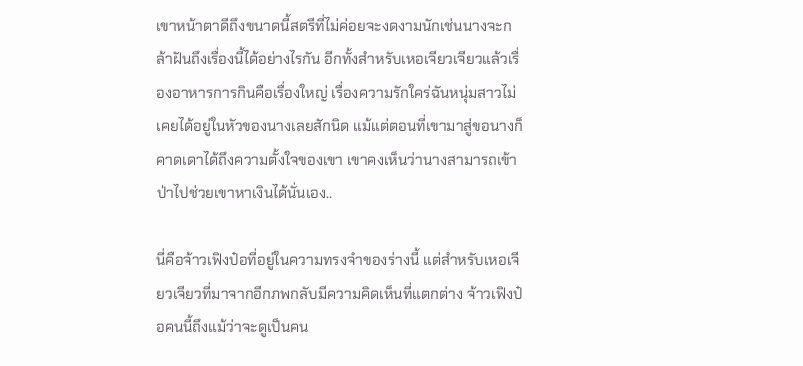เขาหน้าตาดีถึงขนาดนี้สตรีที่ไม่ค่อยจะงดงามนักเช่นนางจะกล้าฝันถึงเรื่องนี้ได้อย่างไรกัน อีกทั้งสำหรับเหอเจียวเจียวแล้วเรื่องอาหารการกินคือเรื่องใหญ่ เรื่องความรักใคร่ฉันหนุ่มสาวไม่เคยได้อยู่ในหัวของนางเลยสักนิด แม้แต่ตอนที่เขามาสู่ขอนางก็คาดเดาได้ถึงความตั้งใจของเขา เขาคงเห็นว่านางสามารถเข้าป่าไปช่วยเขาหาเงินได้นั่นเอง..

นี่คือจ้าวเฟิงป๋อที่อยู่ในความทรงจำของร่างนี้ แต่สำหรับเหอเจียวเจียวที่มาจากอีกภพกลับมีความคิดเห็นที่แตกต่าง จ้าวเฟิงป๋อคนนี้ถึงแม้ว่าจะดูเป็นคน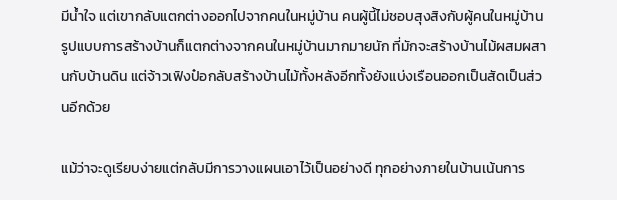มีน้ำใจ แต่เขากลับแตกต่างออกไปจากคนในหมู่บ้าน คนผู้นี้ไม่ชอบสุงสิงกับผู้คนในหมู่บ้าน รูปแบบการสร้างบ้านก็แตกต่างจากคนในหมู่บ้านมากมายนัก ที่มักจะสร้างบ้านไม้ผสมผสานกับบ้านดิน แต่จ้าวเฟิงป๋อกลับสร้างบ้านไม้ทั้งหลังอีกทั้งยังแบ่งเรือนออกเป็นสัดเป็นส่วนอีกด้วย

แม้ว่าจะดูเรียบง่ายแต่กลับมีการวางแผนเอาไว้เป็นอย่างดี ทุกอย่างภายในบ้านเน้นการ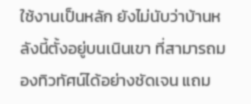ใช้งานเป็นหลัก ยังไม่นับว่าบ้านหลังนี้ตั้งอยู่บนเนินเขา ที่สามารถมองทิวทัศน์ได้อย่างชัดเจน แถม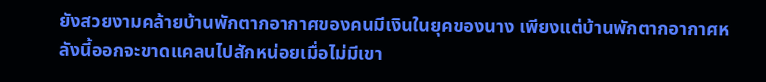ยังสวยงามคล้ายบ้านพักตากอากาศของคนมีเงินในยุคของนาง เพียงแต่บ้านพักตากอากาศหลังนี้ออกจะขาดแคลนไปสักหน่อยเมื่อไม่มีเขา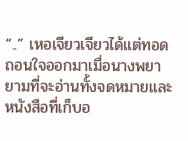“..” เหอเจียวเจียวได้แต่ทอดถอนใจออกมาเมื่อนางพยายามที่จะอ่านทั้งจดหมายและหนังสือที่เก็บอ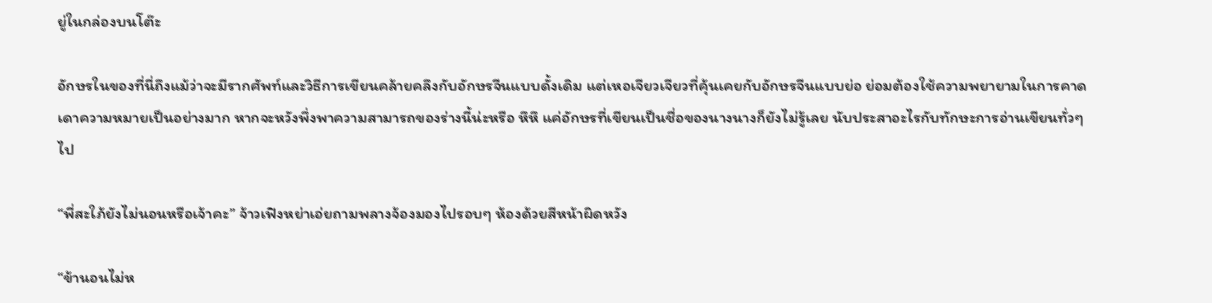ยู่ในกล่องบนโต๊ะ

อักษรในของที่นี่ถึงแม้ว่าจะมีรากศัพท์และวิธีการเขียนคล้ายคลึงกับอักษรจีนแบบดั้งเดิม แต่เหอเจียวเจียวที่คุ้นเคยกับอักษรจีนแบบย่อ ย่อมต้องใช้ความพยายามในการคาดเดาความหมายเป็นอย่างมาก หากจะหวังพึ่งพาความสามารถของร่างนี้น่ะหรือ หึหึ แค่อักษรที่เขียนเป็นชื่อของนางนางก็ยังไม่รู้เลย นับประสาอะไรกับทักษะการอ่านเขียนทั่วๆ ไป

“พี่สะใภ้ยังไม่นอนหรือเจ้าคะ” จ้าวเฟิงหย่าเอ่ยถามพลางจ้องมองไปรอบๆ ห้องด้วยสีหน้าผิดหวัง

“ข้านอนไม่ห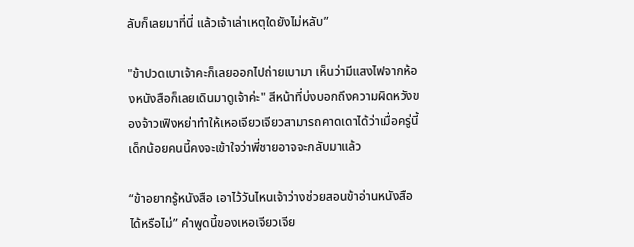ลับก็เลยมาที่นี่ แล้วเจ้าเล่าเหตุใดยังไม่หลับ”

"ข้าปวดเบาเจ้าคะก็เลยออกไปถ่ายเบามา เห็นว่ามีแสงไฟจากห้องหนังสือก็เลยเดินมาดูเจ้าค่ะ" สีหน้าที่บ่งบอกถึงความผิดหวังของจ้าวเฟิงหย่าทำให้เหอเจียวเจียวสามารถคาดเดาได้ว่าเมื่อครู่นี้เด็กน้อยคนนี้คงจะเข้าใจว่าพี่ชายอาจจะกลับมาแล้ว

“ข้าอยากรู้หนังสือ เอาไว้วันไหนเจ้าว่างช่วยสอนข้าอ่านหนังสือได้หรือไม่” คำพูดนี้ของเหอเจียวเจีย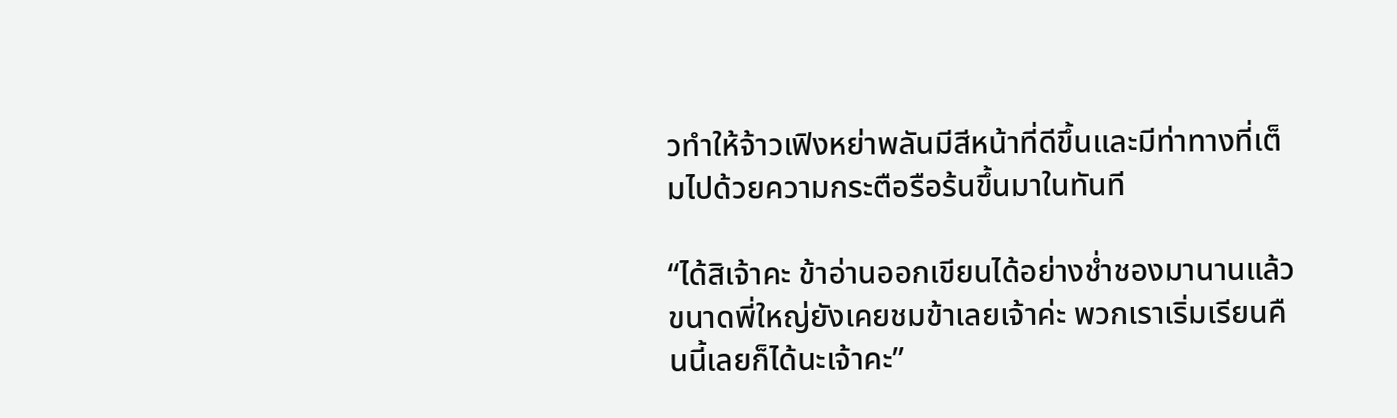วทำให้จ้าวเฟิงหย่าพลันมีสีหน้าที่ดีขึ้นและมีท่าทางที่เต็มไปด้วยความกระตือรือร้นขึ้นมาในทันที

“ได้สิเจ้าคะ ข้าอ่านออกเขียนได้อย่างช่ำชองมานานแล้ว ขนาดพี่ใหญ่ยังเคยชมข้าเลยเจ้าค่ะ พวกเราเริ่มเรียนคืนนี้เลยก็ได้นะเจ้าคะ”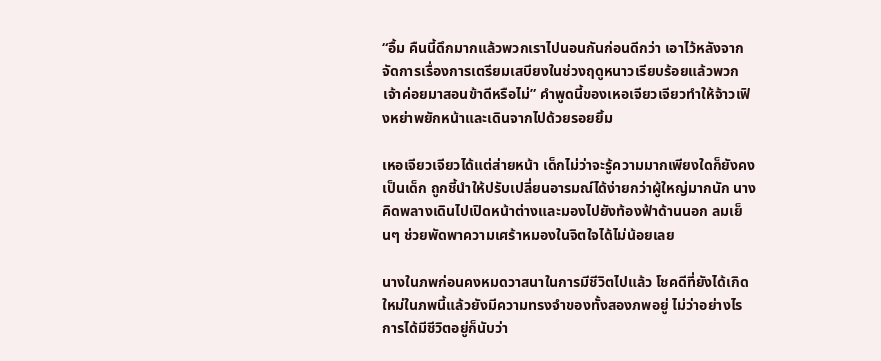“อื้ม คืนนี้ดึกมากแล้วพวกเราไปนอนกันก่อนดีกว่า เอาไว้หลังจากจัดการเรื่องการเตรียมเสบียงในช่วงฤดูหนาวเรียบร้อยแล้วพวกเจ้าค่อยมาสอนข้าดีหรือไม่” คำพูดนี้ของเหอเจียวเจียวทำให้จ้าวเฟิงหย่าพยักหน้าและเดินจากไปด้วยรอยยิ้ม

เหอเจียวเจียวได้แต่ส่ายหน้า เด็กไม่ว่าจะรู้ความมากเพียงใดก็ยังคงเป็นเด็ก ถูกชี้นำให้ปรับเปลี่ยนอารมณ์ได้ง่ายกว่าผู้ใหญ่มากนัก นางคิดพลางเดินไปเปิดหน้าต่างและมองไปยังท้องฟ้าด้านนอก ลมเย็นๆ ช่วยพัดพาความเศร้าหมองในจิตใจได้ไม่น้อยเลย

นางในภพก่อนคงหมดวาสนาในการมีชีวิตไปแล้ว โชคดีที่ยังได้เกิดใหม่ในภพนี้แล้วยังมีความทรงจำของทั้งสองภพอยู่ ไม่ว่าอย่างไรการได้มีชีวิตอยู่ก็นับว่า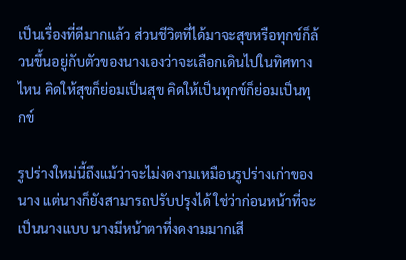เป็นเรื่องที่ดีมากแล้ว ส่วนชีวิตที่ได้มาจะสุขหรือทุกข์ก็ล้วนขึ้นอยู่กับตัวของนางเองว่าจะเลือกเดินไปในทิศทางไหน คิดให้สุขก็ย่อมเป็นสุข คิดให้เป็นทุกข์ก็ย่อมเป็นทุกข์

รูปร่างใหม่นี้ถึงแม้ว่าจะไม่งดงามเหมือนรูปร่างเก่าของนาง แต่นางก็ยังสามารถปรับปรุงได้ ใช่ว่าก่อนหน้าที่จะเป็นนางแบบ นางมีหน้าตาที่งดงามมากเสี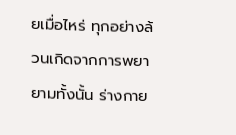ยเมื่อไหร่ ทุกอย่างล้วนเกิดจากการพยายามทั้งนั้น ร่างกาย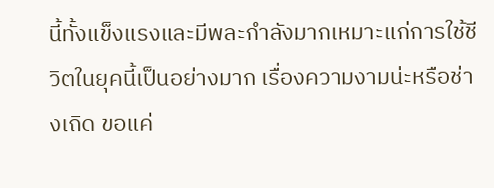นี้ทั้งแข็งแรงและมีพละกำลังมากเหมาะแก่การใช้ชีวิตในยุคนี้เป็นอย่างมาก เรื่องความงามน่ะหรือช่างเถิด ขอแค่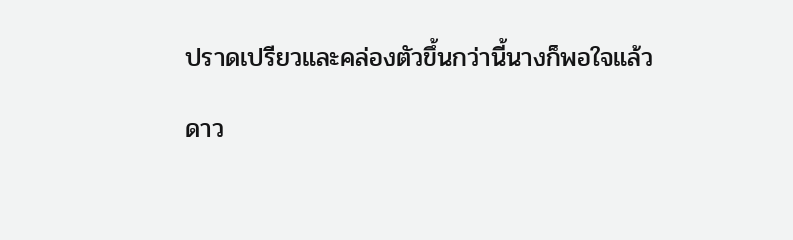ปราดเปรียวและคล่องตัวขึ้นกว่านี้นางก็พอใจแล้ว

ดาว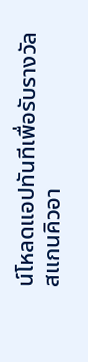น์โหลดแอปทันทีเพื่อรับรางวัล
สแกนคิวอา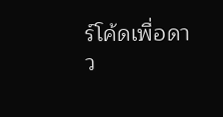ร์โค้ดเพื่อดาว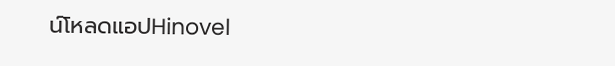น์โหลดแอปHinovel